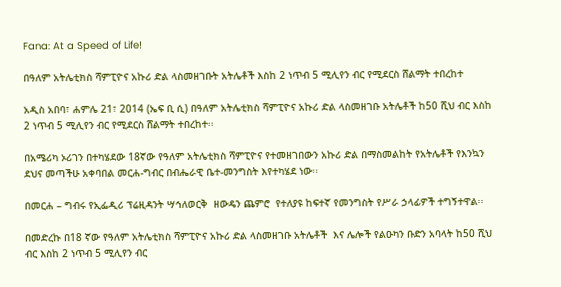Fana: At a Speed of Life!

በዓለም አትሌቲክስ ሻምፒዮና አኩሪ ድል ላስመዘገቡት አትሌቶች እስከ 2 ነጥብ 5 ሚሊየን ብር የሚደርስ ሸልማት ተበረከተ

አዲስ አበባ፣ ሐምሌ 21፣ 2014 (ኤፍ ቢ ሲ) በዓለም አትሌቲክስ ሻምፒዮና አኩሪ ድል ላስመዘገቡ አትሌቶች ከ50 ሺህ ብር እስከ 2 ነጥብ 5 ሚሊየን ብር የሚደርስ ሸልማት ተበረከተ፡፡

በአሜሪካ ኦሪገን በተካሄደው 18ኛው የዓለም አትሌቲክስ ሻምፒዮና የተመዘገበውን አኩሪ ድል በማስመልከት የአትሌቶች የእንኳን ደህና መጣችሁ አቀባበል መርሐ-ግብር በብሔራዊ ቤተ-መንግስት እየተካሄደ ነው፡፡

በመርሐ – ግብሩ የኢፌዲሪ ፕሬዚዳንት ሣኅለወርቅ  ዘውዴን ጨምሮ  የተለያዩ ከፍተኛ የመንግስት የሥራ ኃላፊዎች ተግኝተዋል፡፡

በመድረኩ በ18 ኛው የዓለም አትሌቲክስ ሻምፒዮና አኩሪ ድል ላስመዘገቡ አትሌቶች  እና ሌሎች የልዑካን ቡድን አባላት ከ50 ሺህ ብር እስከ 2 ነጥብ 5 ሚሊየን ብር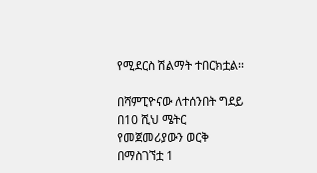የሚደርስ ሽልማት ተበርክቷል፡፡

በሻምፒዮናው ለተሰንበት ግደይ በ10 ሺህ ሜትር የመጀመሪያውን ወርቅ በማስገኘቷ 1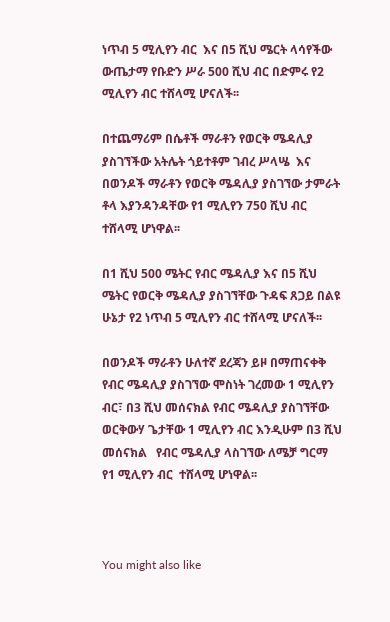ነጥብ 5 ሚሊየን ብር  እና በ5 ሺህ ሜርት ላሳየችው ውጤታማ የቡድን ሥራ 500 ሺህ ብር በድምሩ የ2 ሚሊየን ብር ተሸላሚ ሆናለች፡፡

በተጨማሪም በሴቶች ማራቶን የወርቅ ሜዳሊያ ያስገኘችው አትሌት ጎይተቶም ገብረ ሥላሤ  እና በወንዶች ማራቶን የወርቅ ሜዳሊያ ያስገኘው ታምራት ቶላ እያንዳንዳቸው የ1 ሚሊየን 750 ሺህ ብር ተሸላሚ ሆነዋል፡፡

በ1 ሺህ 500 ሜትር የብር ሜዳሊያ እና በ5 ሺህ ሜትር የወርቅ ሜዳሊያ ያስገኘቸው ጉዳፍ ጸጋይ በልዩ ሁኔታ የ2 ነጥብ 5 ሚሊየን ብር ተሸላሚ ሆናለች፡፡

በወንዶች ማራቶን ሁለተኛ ደረጃን ይዞ በማጠናቀቅ የብር ሜዳሊያ ያስገኘው ሞስነት ገረመው 1 ሚሊየን ብር፣ በ3 ሺህ መሰናክል የብር ሜዳሊያ ያስገኘቸው  ወርቅውሃ ጌታቸው 1 ሚሊየን ብር እንዲሁም በ3 ሺህ መሰናክል   የብር ሜዳሊያ ላስገኘው ለሜቻ ግርማ  የ1 ሚሊየን ብር  ተሸላሚ ሆነዋል፡፡



You might also like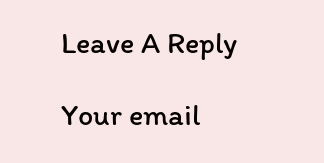Leave A Reply

Your email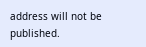address will not be published.